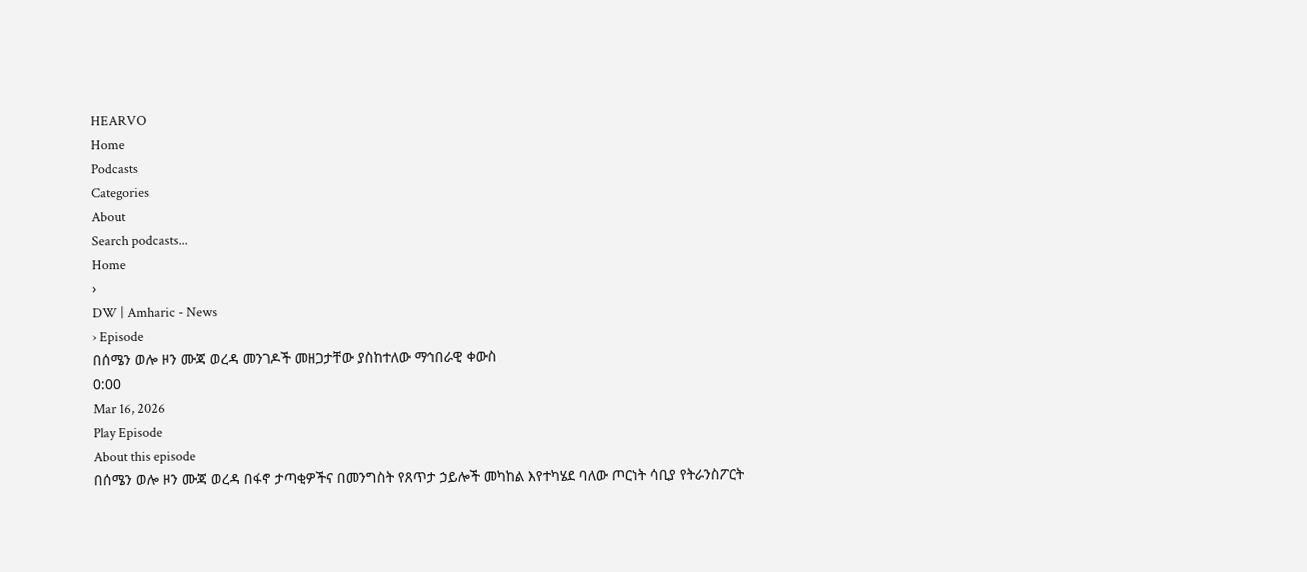HEARVO
Home
Podcasts
Categories
About
Search podcasts...
Home
›
DW | Amharic - News
› Episode
በሰሜን ወሎ ዞን ሙጃ ወረዳ መንገዶች መዘጋታቸው ያስከተለው ማኅበራዊ ቀውስ
0:00
Mar 16, 2026
Play Episode
About this episode
በሰሜን ወሎ ዞን ሙጃ ወረዳ በፋኖ ታጣቂዎችና በመንግስት የጸጥታ ኃይሎች መካከል እየተካሄደ ባለው ጦርነት ሳቢያ የትራንስፖርት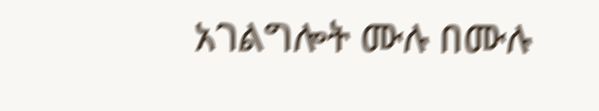አገልግሎት ሙሉ በሙሉ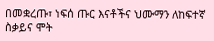በመቋረጡ፣ ነፍሰ ጡር እናቶችና ህሙማን ለከፍተኛ ስቃይና ሞት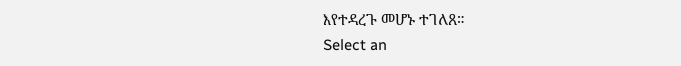እየተዳረጉ መሆኑ ተገለጸ።
Select an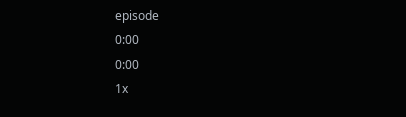episode
0:00
0:00
1x